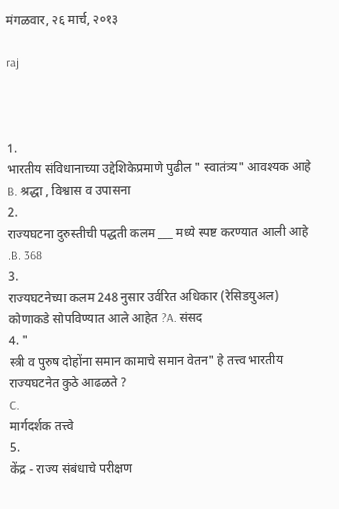मंगळवार, २६ मार्च, २०१३

raj



1.
भारतीय संविधानाच्या उद्देशिकेप्रमाणे पुढील " स्वातंत्र्य" आवश्यक आहे B. श्रद्धा , विश्वास व उपासना
2.
राज्यघटना दुरुस्तीची पद्धती कलम ___ मध्ये स्पष्ट करण्यात आली आहे .B. 368
3.
राज्यघटनेच्या कलम 248 नुसार उर्वरित अधिकार (रेसिडयुअल) कोणाकडे सोपविण्यात आले आहेत ?A. संसद
4. "
स्त्री व पुरुष दोहोंना समान कामाचे समान वेतन" हे तत्त्व भारतीय राज्यघटनेत कुठे आढळते ?
C.
मार्गदर्शक तत्त्वे
5.
केंद्र - राज्य संबंधाचे परीक्षण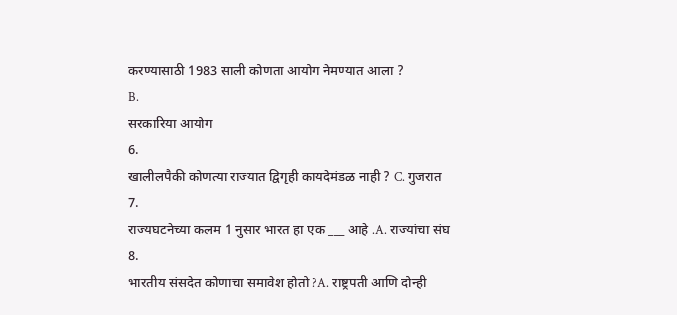करण्यासाठी 1983 साली कोणता आयोग नेमण्यात आला ?
B.
सरकारिया आयोग
6.
खालीलपैकी कोणत्या राज्यात द्विगृही कायदेमंडळ नाही ? C. गुजरात
7.
राज्यघटनेच्या कलम 1 नुसार भारत हा एक ___ आहे .A. राज्यांचा संघ
8.
भारतीय संसदेत कोणाचा समावेश होतो ?A. राष्ट्रपती आणि दोन्ही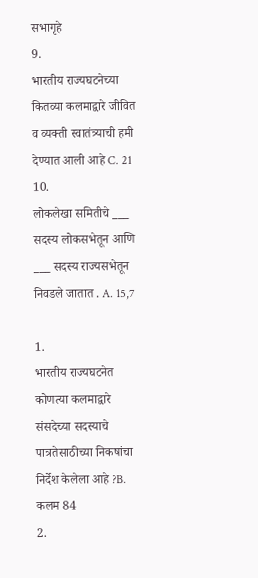सभागृहे
9.
भारतीय राज्यघटनेच्या कितव्या कलमाद्वारे जीवित व व्यक्ती स्वातंत्र्याची हमी देण्यात आली आहे C. 21
10.
लोकलेखा समितीचे ___ सदस्य लोकसभेतून आणि ___ सदस्य राज्यसभेतून निवडले जातात . A. 15,7

1.
भारतीय राज्यघटनेत कोणत्या कलमाद्वारे संसदेच्या सदस्याचे पात्रतेसाठीच्या निकषांचा निर्देश केलेला आहे ?B. कलम 84
2.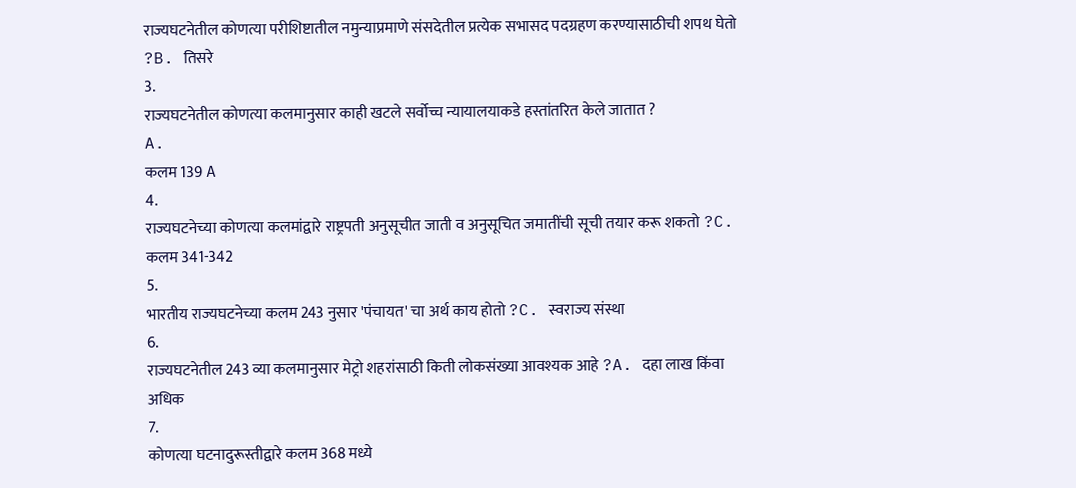राज्यघटनेतील कोणत्या परीशिष्टातील नमुन्याप्रमाणे संसदेतील प्रत्येक सभासद पदग्रहण करण्यासाठीची शपथ घेतो ?B. तिसरे
3.
राज्यघटनेतील कोणत्या कलमानुसार काही खटले सर्वोच्च न्यायालयाकडे हस्तांतरित केले जातात ?
A.
कलम 139 A
4.
राज्यघटनेच्या कोणत्या कलमांद्वारे राष्ट्रपती अनुसूचीत जाती व अनुसूचित जमातींची सूची तयार करू शकतो ?C. कलम 341-342
5.
भारतीय राज्यघटनेच्या कलम 243 नुसार 'पंचायत' चा अर्थ काय होतो ?C. स्वराज्य संस्था
6.
राज्यघटनेतील 243 व्या कलमानुसार मेट्रो शहरांसाठी किती लोकसंख्या आवश्यक आहे ?A. दहा लाख किंवा अधिक
7.
कोणत्या घटनादुरूस्तीद्वारे कलम 368 मध्ये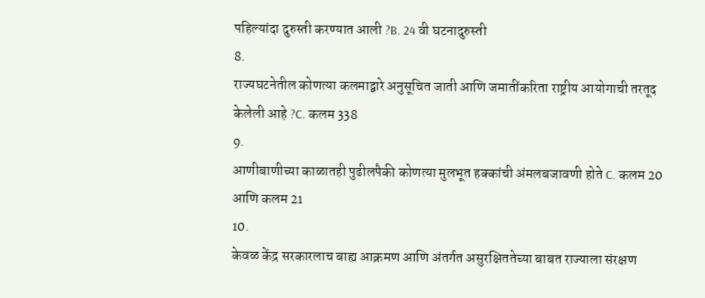पहिल्यांदा दुरुस्ती करण्यात आली ?B. 24 वी घटनादुरुस्ती
8.
राज्यघटनेतील कोणत्या कलमाद्वारे अनुसूचित जाती आणि जमातींकरिता राष्ट्रीय आयोगाची तरतूद केलेली आहे ?C. कलम 338
9.
आणीबाणीच्या काळातही पुढीलपैकी कोणत्या मुलभूत हक्कांची अंमलबजावणी होते C. कलम 20 आणि कलम 21
10.
केवळ केंद्र सरकारलाच बाह्य आक्रमण आणि अंतर्गत असुरक्षिततेच्या बाबत राज्याला संरक्षण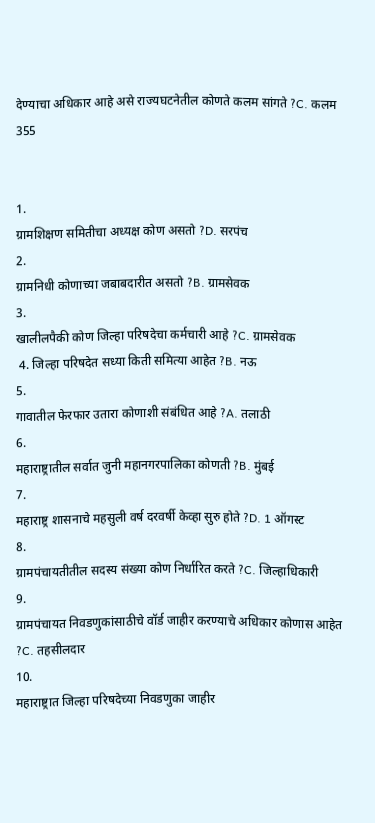देण्याचा अधिकार आहे असे राज्यघटनेतील कोणते कलम सांगते ?C. कलम 355


1.
ग्रामशिक्षण समितीचा अध्यक्ष कोण असतो ?D. सरपंच
2.
ग्रामनिधी कोणाच्या जबाबदारीत असतो ?B. ग्रामसेवक
3.
खालीलपैकी कोण जिल्हा परिषदेचा कर्मचारी आहे ?C. ग्रामसेवक
 4. जिल्हा परिषदेत सध्या किती समित्या आहेत ?B. नऊ
5.
गावातील फेरफार उतारा कोणाशी संबंधित आहे ?A. तलाठी
6.
महाराष्ट्रातील सर्वात जुनी महानगरपालिका कोणती ?B. मुंबई
7.
महाराष्ट्र शासनाचे महसुली वर्ष दरवर्षी केव्हा सुरु होते ?D. 1 ऑगस्ट
8.
ग्रामपंचायतीतील सदस्य संख्या कोण निर्धारित करते ?C. जिल्हाधिकारी
9.
ग्रामपंचायत निवडणुकांसाठीचे वॉर्ड जाहीर करण्याचे अधिकार कोणास आहेत ?C. तहसीलदार
10.
महाराष्ट्रात जिल्हा परिषदेच्या निवडणुका जाहीर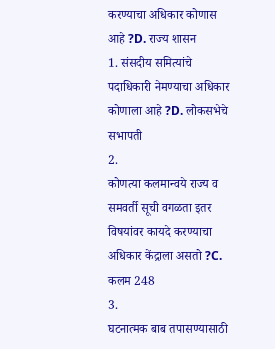करण्याचा अधिकार कोणास आहे ?D. राज्य शासन
1. संसदीय समित्यांचे पदाधिकारी नेमण्याचा अधिकार कोणाला आहे ?D. लोकसभेचे सभापती
2.
कोणत्या कलमान्वये राज्य व समवर्ती सूची वगळता इतर विषयांवर कायदे करण्याचा अधिकार केंद्राला असतो ?C. कलम 248
3.
घटनात्मक बाब तपासण्यासाठी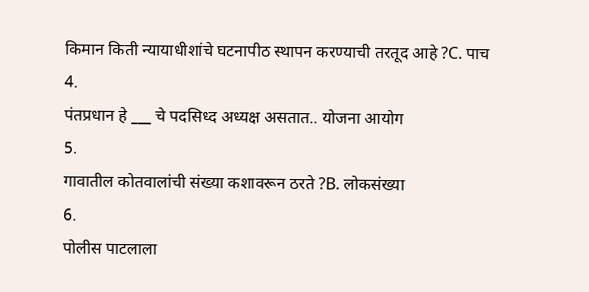किमान किती न्यायाधीशांचे घटनापीठ स्थापन करण्याची तरतूद आहे ?C. पाच
4.
पंतप्रधान हे ___ चे पदसिध्द अध्यक्ष असतात.. योजना आयोग
5.
गावातील कोतवालांची संख्या कशावरून ठरते ?B. लोकसंख्या
6.
पोलीस पाटलाला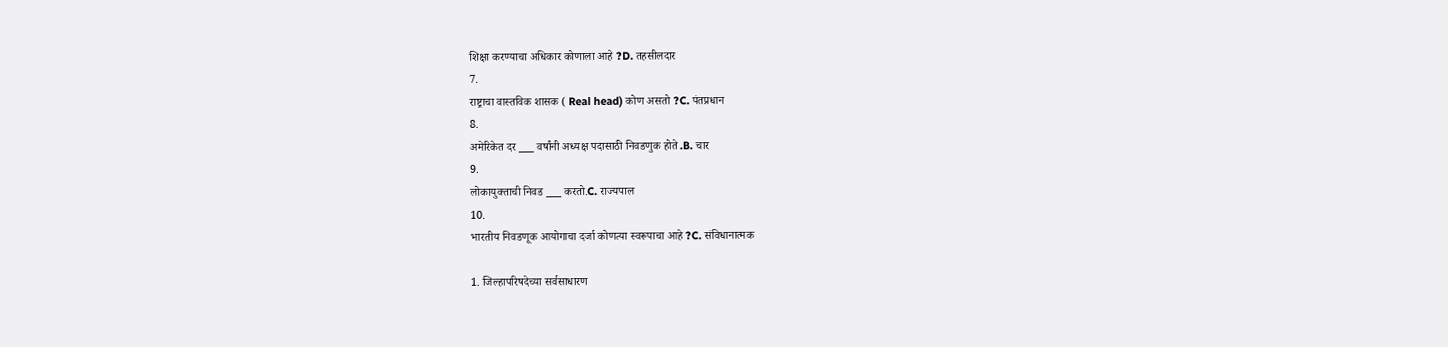शिक्षा करण्याचा अधिकार कोणाला आहे ?D. तहसीलदार
7.
राष्ट्राचा वास्तविक शासक ( Real head) कोण असतो ?C. पंतप्रधान
8.
अमेरिकेत दर ___ वर्षांनी अध्यक्ष पदासाठी निवडणुक होते .B. चार
9.
लोकायुक्ताची निवड ___ करतो.C. राज्यपाल
10.
भारतीय निवडणूक आयोगाचा दर्जा कोणत्या स्वरूपाचा आहे ?C. संविधानात्मक

1. जिल्हापरिषदेच्या सर्वसाधारण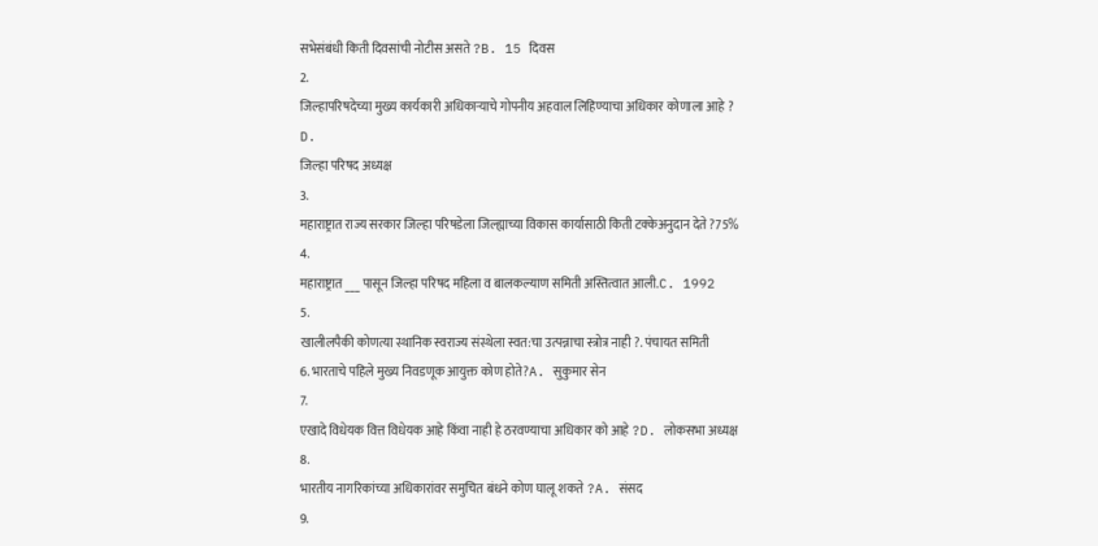सभेसंबंधी किती दिवसांची नोटीस असते ?B. 15 दिवस
2.
जिल्हापरिषदेच्या मुख्य कार्यकारी अधिकाऱ्याचे गोपनीय अहवाल लिहिण्याचा अधिकार कोणाला आहे ?
D.
जिल्हा परिषद अध्यक्ष
3.
महाराष्ट्रात राज्य सरकार जिल्हा परिषडेला जिल्ह्याच्या विकास कार्यासाठी किती टक्केअनुदान देते ?75%
4.
महाराष्ट्रात ___ पासून जिल्हा परिषद महिला व बालकल्याण समिती अस्तित्वात आली.C. 1992
5.
खालीलपैकी कोणत्या स्थानिक स्वराज्य संस्थेला स्वत:चा उत्पन्नाचा स्त्रोत्र नाही ?. पंचायत समिती
6. भारताचे पहिले मुख्य निवडणूक आयुक्त कोण होते?A. सुकुमार सेन
7.
एखादे विधेयक वित्त विधेयक आहे किंवा नाही हे ठरवण्याचा अधिकार को आहे ?D. लोकसभा अध्यक्ष
8.
भारतीय नागरिकांच्या अधिकारांवर समुचित बंधने कोण घालू शकते ?A. संसद
9.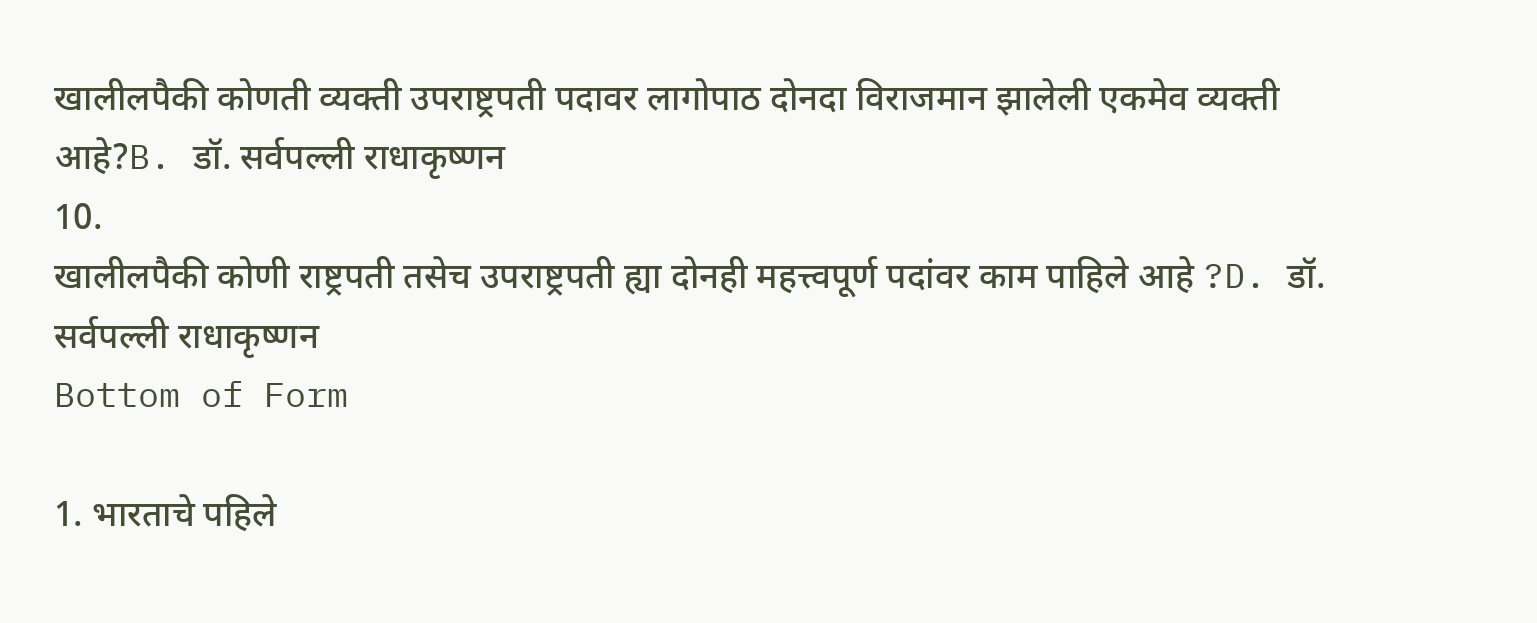खालीलपैकी कोणती व्यक्ती उपराष्ट्रपती पदावर लागोपाठ दोनदा विराजमान झालेली एकमेव व्यक्ती आहे?B. डॉ. सर्वपल्ली राधाकृष्णन
10.
खालीलपैकी कोणी राष्ट्रपती तसेच उपराष्ट्रपती ह्या दोनही महत्त्वपूर्ण पदांवर काम पाहिले आहे ?D. डॉ. सर्वपल्ली राधाकृष्णन
Bottom of Form

1. भारताचे पहिले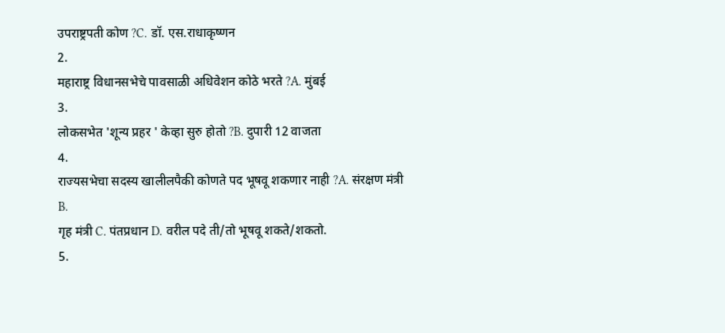उपराष्ट्रपती कोण ?C. डॉ. एस.राधाकृष्णन
2.
महाराष्ट्र विधानसभेचे पावसाळी अधिवेशन कोठे भरते ?A. मुंबई
3.
लोकसभेत 'शून्य प्रहर ' केव्हा सुरु होतो ?B. दुपारी 12 वाजता
4.
राज्यसभेचा सदस्य खालीलपैकी कोणते पद भूषवू शकणार नाही ?A. संरक्षण मंत्री
B.
गृह मंत्री C. पंतप्रधान D. वरील पदे ती/तो भूषवू शकते/शकतो.
5.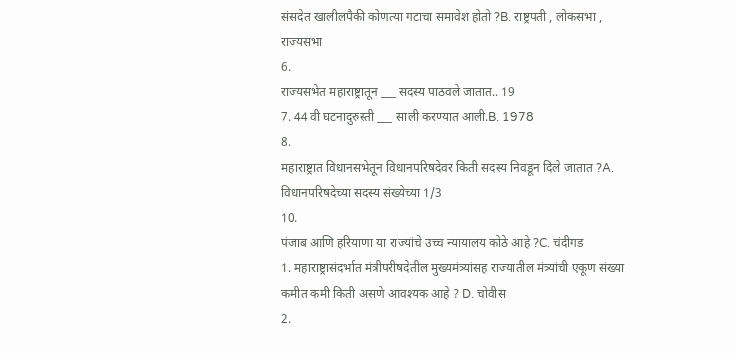संसदेत खालीलपैकी कोणत्या गटाचा समावेश होतो ?B. राष्ट्रपती , लोकसभा , राज्यसभा
6.
राज्यसभेत महाराष्ट्रातून ___ सदस्य पाठवले जातात.. 19
7. 44 वी घटनादुरुस्ती ___ साली करण्यात आली.B. 1978
8.
महाराष्ट्रात विधानसभेतून विधानपरिषदेवर किती सदस्य निवडून दिले जातात ?A. विधानपरिषदेच्या सदस्य संख्येच्या 1/3
10.
पंजाब आणि हरियाणा या राज्यांचे उच्च न्यायालय कोठे आहे ?C. चंदीगड
1. महाराष्ट्रासंदर्भात मंत्रीपरीषदेतील मुख्यमंत्र्यांसह राज्यातील मंत्र्यांची एकूण संख्या कमीत कमी किती असणे आवश्यक आहे ? D. चोवीस
2.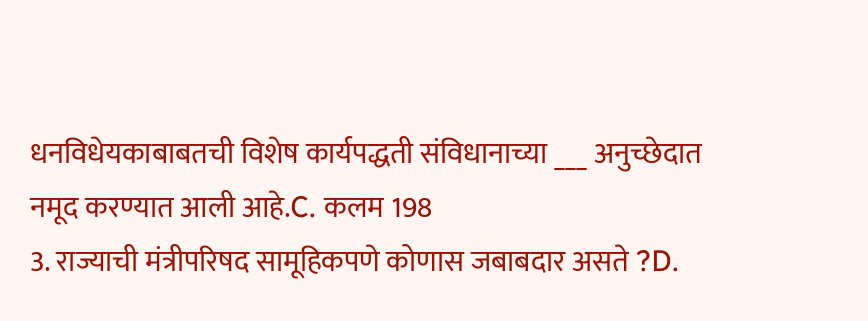धनविधेयकाबाबतची विशेष कार्यपद्धती संविधानाच्या ___ अनुच्छेदात नमूद करण्यात आली आहे.C. कलम 198
3. राज्याची मंत्रीपरिषद सामूहिकपणे कोणास जबाबदार असते ?D.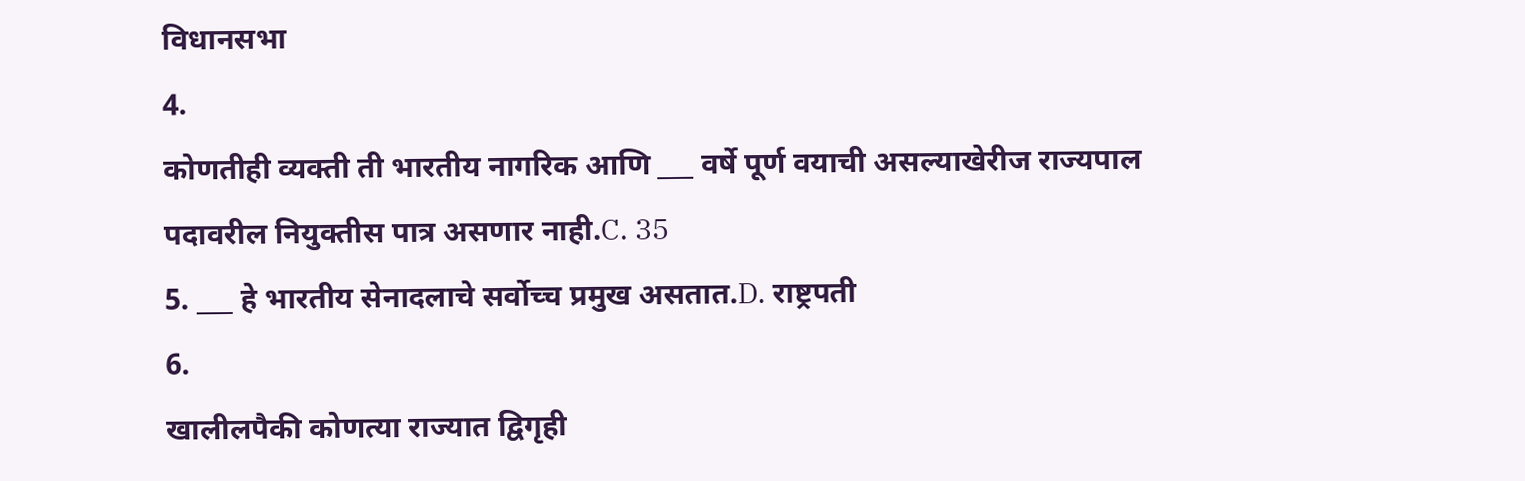विधानसभा
4.
कोणतीही व्यक्ती ती भारतीय नागरिक आणि ___ वर्षे पूर्ण वयाची असल्याखेरीज राज्यपाल पदावरील नियुक्तीस पात्र असणार नाही.C. 35
5. ___ हे भारतीय सेनादलाचे सर्वोच्च प्रमुख असतात.D. राष्ट्रपती
6.
खालीलपैकी कोणत्या राज्यात द्विगृही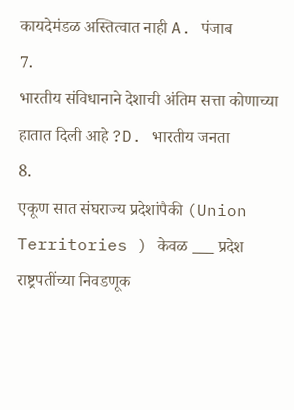कायदेमंडळ अस्तित्वात नाही A. पंजाब
7.
भारतीय संविधानाने देशाची अंतिम सत्ता कोणाच्या हातात दिली आहे ?D. भारतीय जनता
8.
एकूण सात संघराज्य प्रदेशांपैकी (Union Territories ) केवळ ___ प्रदेश राष्ट्रपतींच्या निवडणूक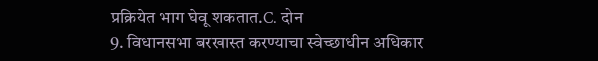प्रक्रियेत भाग घेवू शकतात.C. दोन
9. विधानसभा बरखास्त करण्याचा स्वेच्छाधीन अधिकार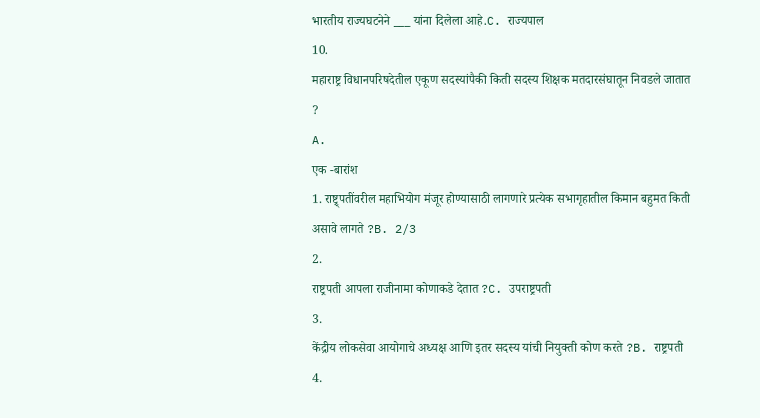भारतीय राज्यघटनेने ___ यांना दिलेला आहे.C. राज्यपाल
10.
महाराष्ट्र विधानपरिषदेतील एकूण सदस्यांपैकी किती सदस्य शिक्षक मतदारसंघातून निवडले जातात ?
A.
एक -बारांश
1. राष्ट्र्पतींवरील महाभियोग मंजूर होण्यासाठी लागणारे प्रत्येक सभागृहातील किमान बहुमत किती असावे लागते ?B. 2/3
2.
राष्ट्रपती आपला राजीनामा कोणाकडे देतात ?C. उपराष्ट्रपती
3.
केंद्रीय लोकसेवा आयोगाचे अध्यक्ष आणि इतर सदस्य यांची नियुक्ती कोण करते ?B. राष्ट्रपती
4.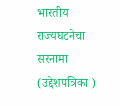भारतीय राज्यघटनेचा सरनामा (उद्देशपत्रिका )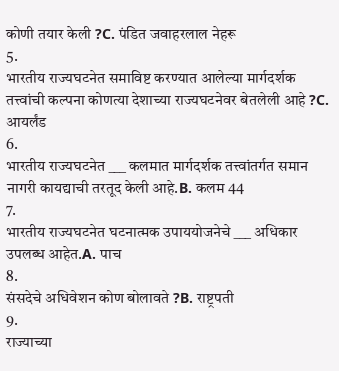कोणी तयार केली ?C. पंडित जवाहरलाल नेहरू
5.
भारतीय राज्यघटनेत समाविष्ट करण्यात आलेल्या मार्गदर्शक तत्त्वांची कल्पना कोणत्या देशाच्या राज्यघटनेवर बेतलेली आहे ?C. आयर्लंड
6.
भारतीय राज्यघटनेत ___ कलमात मार्गदर्शक तत्त्वांतर्गत समान नागरी कायद्याची तरतूद केली आहे.B. कलम 44
7.
भारतीय राज्यघटनेत घटनात्मक उपाययोजनेचे ___ अधिकार उपलब्ध आहेत.A. पाच
8.
संसदेचे अधिवेशन कोण बोलावते ?B. राष्ट्रपती
9.
राज्याच्या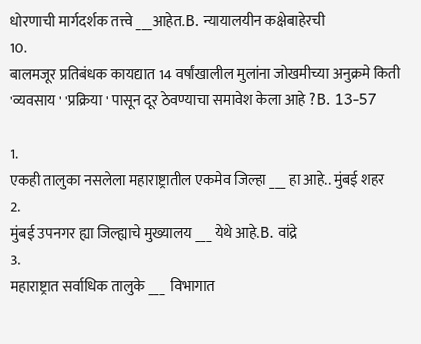धोरणाची मार्गदर्शक तत्त्वे ___आहेत.B. न्यायालयीन कक्षेबाहेरची
10.
बालमजूर प्रतिबंधक कायद्यात 14 वर्षांखालील मुलांना जोखमीच्या अनुक्रमे किती 'व्यवसाय ' 'प्रक्रिया ' पासून दूर ठेवण्याचा समावेश केला आहे ?B. 13-57

1.
एकही तालुका नसलेला महाराष्ट्रातील एकमेव जिल्हा ___ हा आहे.. मुंबई शहर
2.
मुंबई उपनगर ह्या जिल्ह्याचे मुख्यालय ___ येथे आहे.B. वांद्रे
3.
महाराष्ट्रात सर्वाधिक तालुके ___  विभागात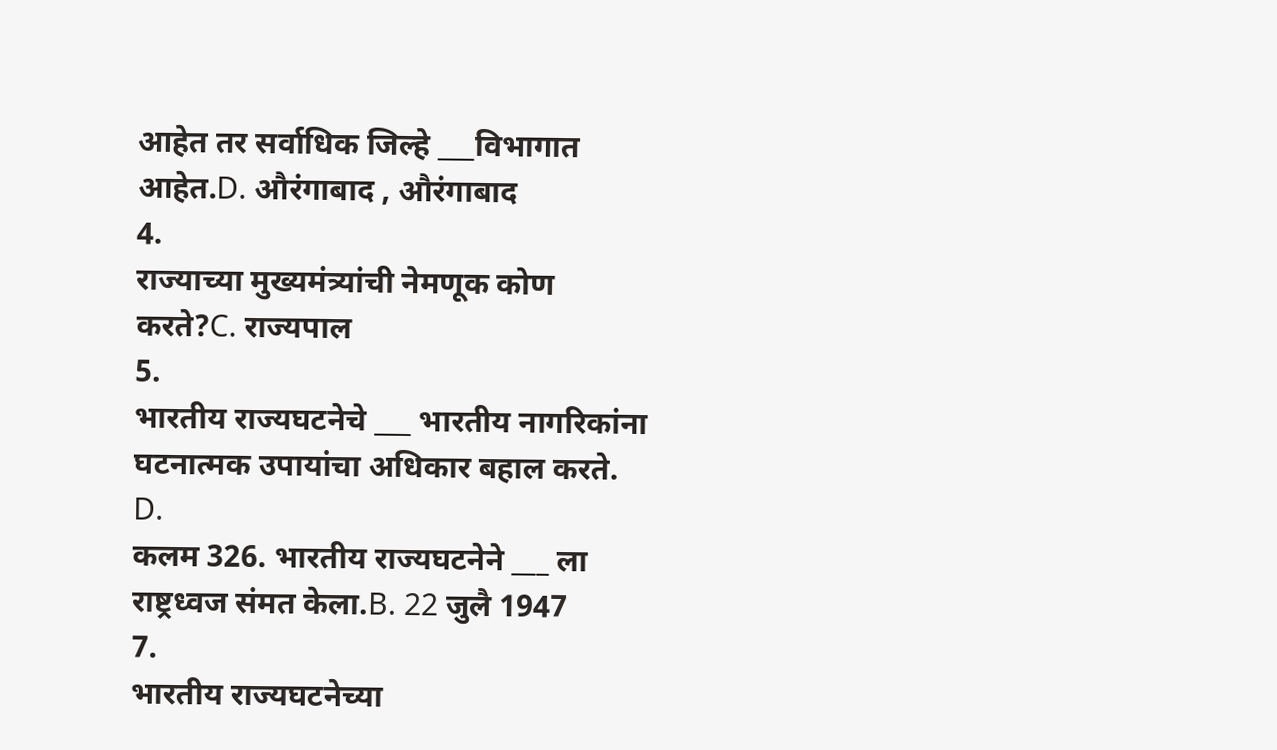आहेत तर सर्वाधिक जिल्हे ___विभागात  आहेत.D. औरंगाबाद , औरंगाबाद
4.
राज्याच्या मुख्यमंत्र्यांची नेमणूक कोण करते?C. राज्यपाल
5.
भारतीय राज्यघटनेचे ___ भारतीय नागरिकांना घटनात्मक उपायांचा अधिकार बहाल करते.
D.
कलम 326. भारतीय राज्यघटनेने ___ ला राष्ट्रध्वज संमत केला.B. 22 जुलै 1947
7.
भारतीय राज्यघटनेच्या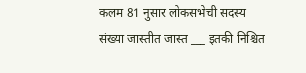कलम 81 नुसार लोकसभेची सदस्य संख्या जास्तीत जास्त ___ इतकी निश्चित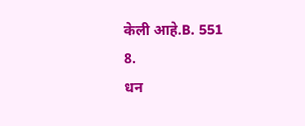केली आहे.B. 551
8.
धन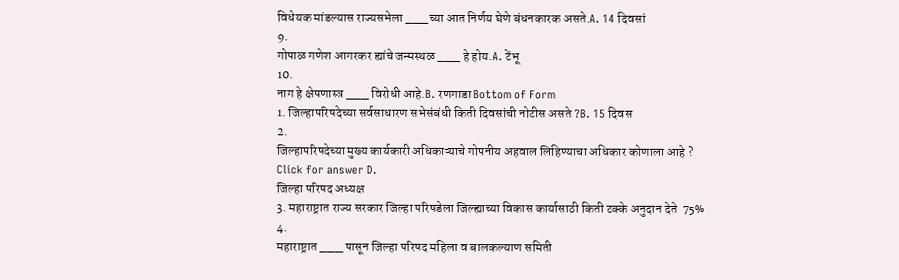विधेयक मांडल्यास राज्यसभेला ___च्या आत निर्णय घेणे बंधनकारक असते.A. 14 दिवसां
9.
गोपाळ गणेश आगरकर ह्यांचे जन्मस्थळ ___ हे होय.A. टेंभू
10.
नाग हे क्षेपणास्त्र ___ विरोधी आहे.B. रणगाडा Bottom of Form
1. जिल्हापरिषदेच्या सर्वसाधारण सभेसंबंधी किती दिवसांची नोटीस असते ?B. 15 दिवस
2.
जिल्हापरिषदेच्या मुख्य कार्यकारी अधिकाऱ्याचे गोपनीय अहवाल लिहिण्याचा अधिकार कोणाला आहे ?
Click for answer D.
जिल्हा परिषद अध्यक्ष
3. महाराष्ट्रात राज्य सरकार जिल्हा परिषडेला जिल्ह्याच्या विकास कार्यासाठी किती टक्के अनुदान देते  75%
4.
महाराष्ट्रात ___ पासून जिल्हा परिषद महिला व बालकल्याण समिती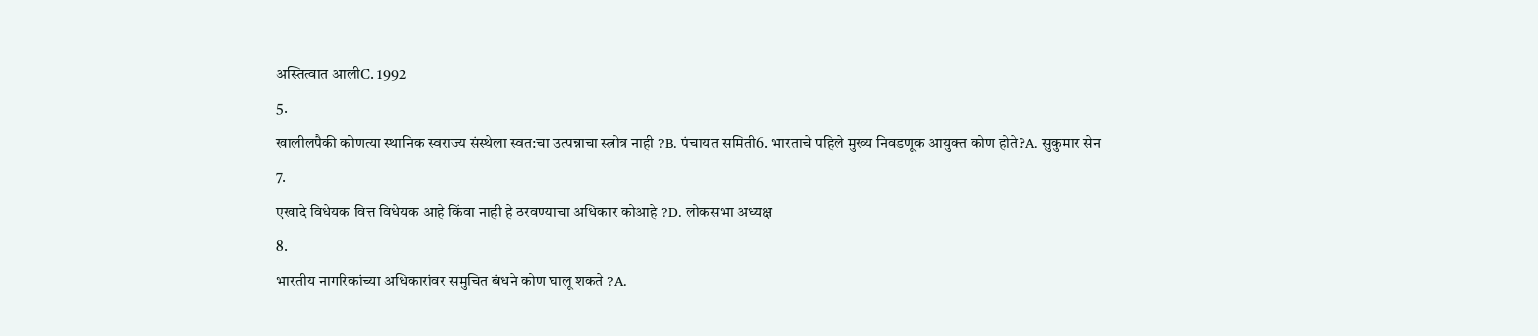अस्तित्वात आलीC. 1992
5.
खालीलपैकी कोणत्या स्थानिक स्वराज्य संस्थेला स्वत:चा उत्पन्नाचा स्त्रोत्र नाही ?B. पंचायत समिती6. भारताचे पहिले मुख्य निवडणूक आयुक्त कोण होते?A. सुकुमार सेन
7.
एखादे विधेयक वित्त विधेयक आहे किंवा नाही हे ठरवण्याचा अधिकार कोआहे ?D. लोकसभा अध्यक्ष
8.
भारतीय नागरिकांच्या अधिकारांवर समुचित बंधने कोण घालू शकते ?A.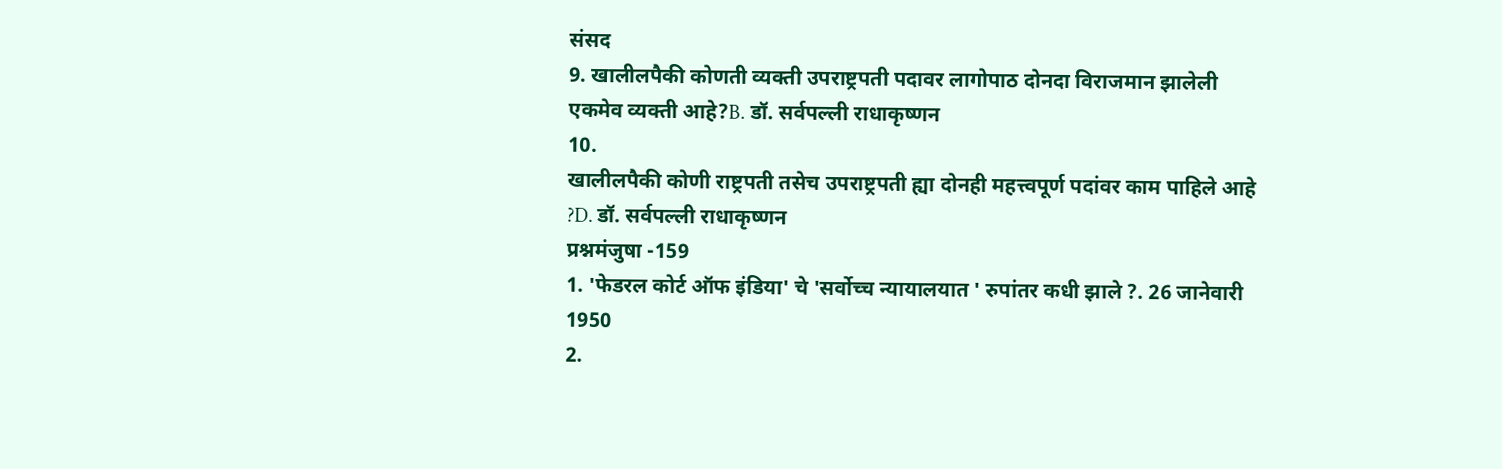संसद
9. खालीलपैकी कोणती व्यक्ती उपराष्ट्रपती पदावर लागोपाठ दोनदा विराजमान झालेली एकमेव व्यक्ती आहे?B. डॉ. सर्वपल्ली राधाकृष्णन
10.
खालीलपैकी कोणी राष्ट्रपती तसेच उपराष्ट्रपती ह्या दोनही महत्त्वपूर्ण पदांवर काम पाहिले आहे ?D. डॉ. सर्वपल्ली राधाकृष्णन
प्रश्नमंजुषा -159
1. 'फेडरल कोर्ट ऑफ इंडिया' चे 'सर्वोच्च न्यायालयात ' रुपांतर कधी झाले ?. 26 जानेवारी 1950
2.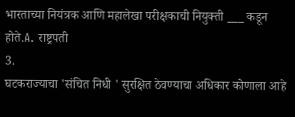भारताच्या नियंत्रक आणि महालेखा परीक्षकाची नियुक्ती ___ कडून होते.A. राष्ट्रपती
3.
घटकराज्याचा 'संचित निधी ' सुरक्षित ठेवण्याचा अधिकार कोणाला आहे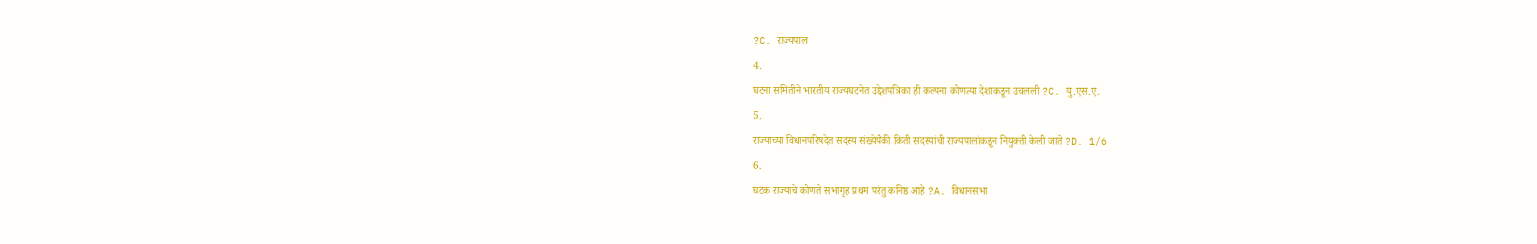?C. राज्यपाल
4.
घटना समितीने भारतीय राज्यघटनेत उद्देशपत्रिका ही कल्पना कोणत्या देशाकडून उचलली ?C. यु.एस.ए.
5.
राज्याच्या विधानपरिषदेत सदस्य संख्येपैकी किती सदस्यांची राज्यपालांकडून नियुक्ती केली जाते ?D. 1/6
6.
घटक राज्याचे कोणते सभागृह प्रथम परंतु कनिष्ठ आहे ?A. विधानसभा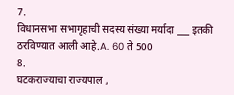7.
विधानसभा सभागृहाची सदस्य संख्या मर्यादा ___ इतकी ठरविण्यात आली आहे.A. 60 ते 500
8.
घटकराज्याचा राज्यपाल ,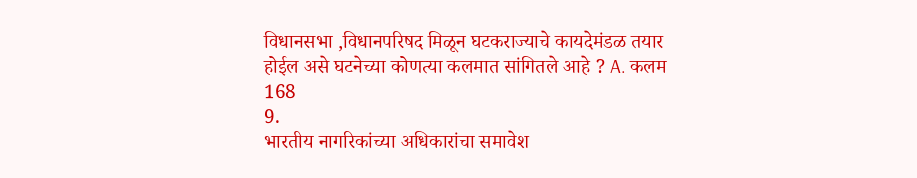विधानसभा ,विधानपरिषद मिळून घटकराज्याचे कायदेमंडळ तयार होईल असे घटनेच्या कोणत्या कलमात सांगितले आहे ? A. कलम 168
9.
भारतीय नागरिकांच्या अधिकारांचा समावेश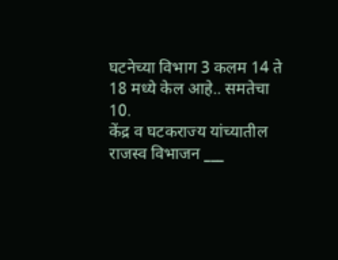घटनेच्या विभाग 3 कलम 14 ते 18 मध्ये केल आहे.. समतेचा
10.
केंद्र व घटकराज्य यांच्यातील राजस्व विभाजन ___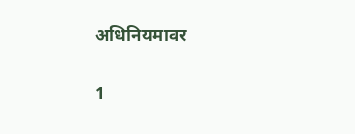अधिनियमावर

1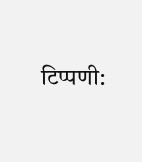टिप्पणी: